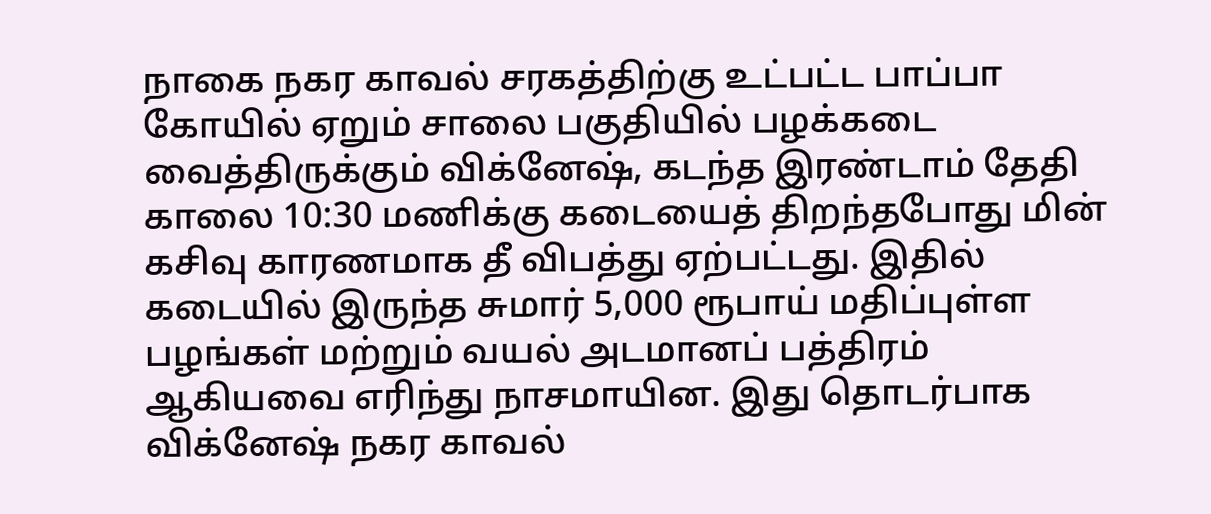நாகை நகர காவல் சரகத்திற்கு உட்பட்ட பாப்பா கோயில் ஏறும் சாலை பகுதியில் பழக்கடை வைத்திருக்கும் விக்னேஷ், கடந்த இரண்டாம் தேதி காலை 10:30 மணிக்கு கடையைத் திறந்தபோது மின் கசிவு காரணமாக தீ விபத்து ஏற்பட்டது. இதில் கடையில் இருந்த சுமார் 5,000 ரூபாய் மதிப்புள்ள பழங்கள் மற்றும் வயல் அடமானப் பத்திரம் ஆகியவை எரிந்து நாசமாயின. இது தொடர்பாக விக்னேஷ் நகர காவல்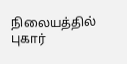நிலையத்தில் புகார்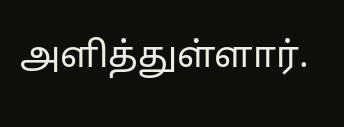அளித்துள்ளார்.